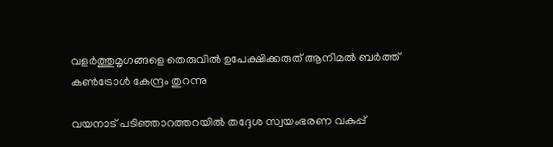വളർത്തുമൃഗങ്ങളെ തെരുവിൽ ഉപേക്ഷിക്കരുത് ആനിമൽ ബർത്ത് കൺട്രോൾ കേന്ദ്രം തുറന്നു

വയനാട് പടിഞ്ഞാറത്തറയില്‍ തദ്ദേശ സ്വയംഭരണ വകുപ്പ്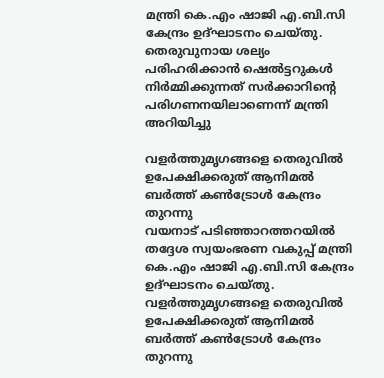മന്ത്രി കെ.എം ഷാജി എ.ബി.സി കേന്ദ്രം ഉദ്ഘാടനം ചെയ്തു. തെരുവുനായ ശല്യം പരിഹരിക്കാന്‍ ഷെല്‍ട്ടറുകള്‍ നിര്‍മ്മിക്കുന്നത് സര്‍ക്കാറിന്റെ പരിഗണനയിലാണെന്ന് മന്ത്രി അറിയിച്ചു

വളർത്തുമൃഗങ്ങളെ തെരുവിൽ ഉപേക്ഷിക്കരുത് ആനിമൽ ബർത്ത് കൺട്രോൾ കേന്ദ്രം തുറന്നു
വയനാട് പടിഞ്ഞാറത്തറയില്‍ തദ്ദേശ സ്വയംഭരണ വകുപ്പ് മന്ത്രി കെ.എം ഷാജി എ.ബി.സി കേന്ദ്രം ഉദ്ഘാടനം ചെയ്തു.
വളർത്തുമൃഗങ്ങളെ തെരുവിൽ ഉപേക്ഷിക്കരുത് ആനിമൽ ബർത്ത് കൺട്രോൾ കേന്ദ്രം തുറന്നു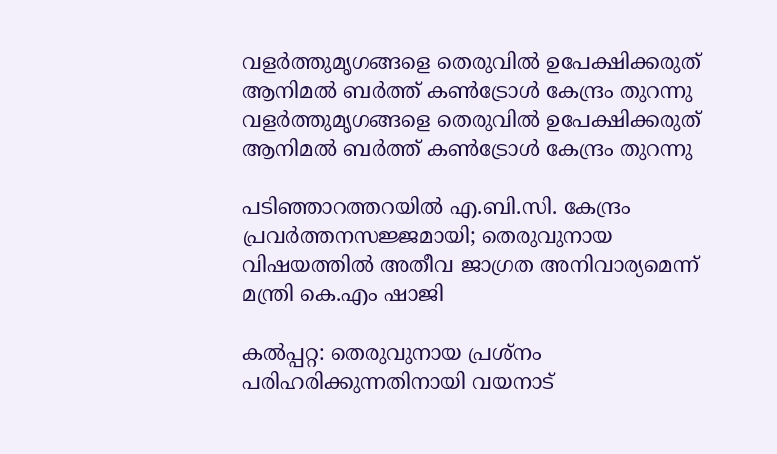വളർത്തുമൃഗങ്ങളെ തെരുവിൽ ഉപേക്ഷിക്കരുത് ആനിമൽ ബർത്ത് കൺട്രോൾ കേന്ദ്രം തുറന്നു
വളർത്തുമൃഗങ്ങളെ തെരുവിൽ ഉപേക്ഷിക്കരുത് ആനിമൽ ബർത്ത് കൺട്രോൾ കേന്ദ്രം തുറന്നു

പടിഞ്ഞാറത്തറയില്‍ എ.ബി.സി. കേന്ദ്രം പ്രവര്‍ത്തനസജ്ജമായി; തെരുവുനായ വിഷയത്തില്‍ അതീവ ജാഗ്രത അനിവാര്യമെന്ന് മന്ത്രി കെ.എം ഷാജി

കല്‍പ്പറ്റ: തെരുവുനായ പ്രശ്‌നം പരിഹരിക്കുന്നതിനായി വയനാട്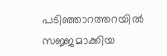പടിഞ്ഞാറത്തറയില്‍ സജ്ജമാക്കിയ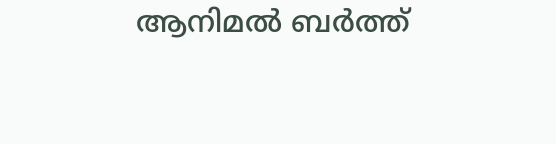ആനിമല്‍ ബര്‍ത്ത്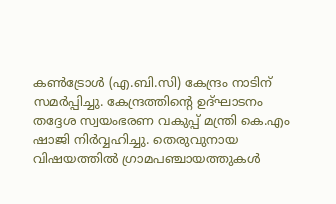കണ്‍ട്രോള്‍ (എ.ബി.സി) കേന്ദ്രം നാടിന് സമര്‍പ്പിച്ചു. കേന്ദ്രത്തിന്റെ ഉദ്ഘാടനം തദ്ദേശ സ്വയംഭരണ വകുപ്പ് മന്ത്രി കെ.എം ഷാജി നിര്‍വ്വഹിച്ചു. തെരുവുനായ വിഷയത്തില്‍ ഗ്രാമപഞ്ചായത്തുകള്‍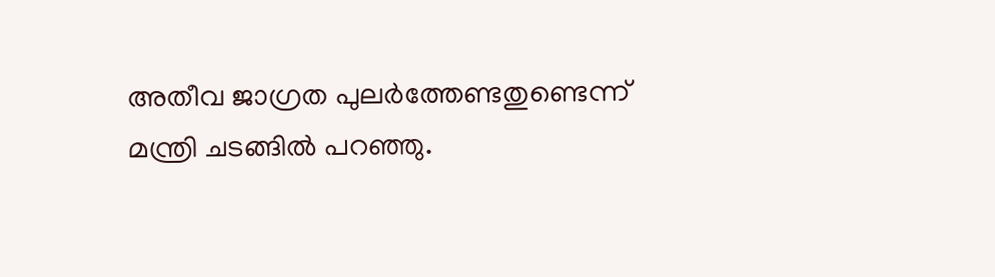അതീവ ജാഗ്രത പുലര്‍ത്തേണ്ടതുണ്ടെന്ന് മന്ത്രി ചടങ്ങില്‍ പറഞ്ഞു.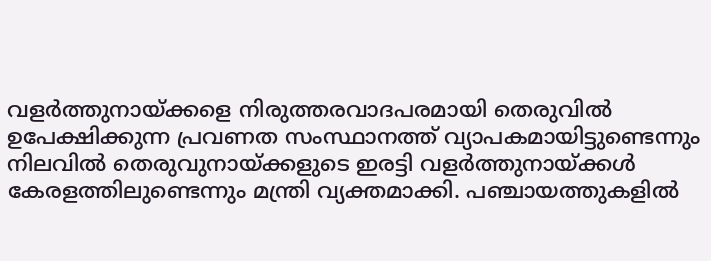വളര്‍ത്തുനായ്ക്കളെ നിരുത്തരവാദപരമായി തെരുവില്‍ ഉപേക്ഷിക്കുന്ന പ്രവണത സംസ്ഥാനത്ത് വ്യാപകമായിട്ടുണ്ടെന്നും നിലവില്‍ തെരുവുനായ്ക്കളുടെ ഇരട്ടി വളര്‍ത്തുനായ്ക്കള്‍ കേരളത്തിലുണ്ടെന്നും മന്ത്രി വ്യക്തമാക്കി. പഞ്ചായത്തുകളില്‍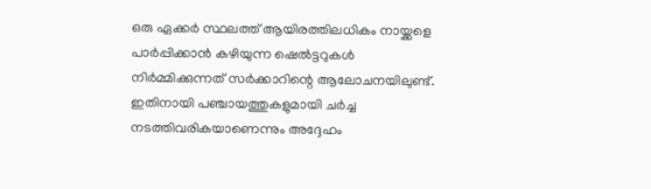ഒരു ഏക്കര്‍ സ്ഥലത്ത് ആയിരത്തിലധികം നായ്ക്കളെ പാര്‍പ്പിക്കാന്‍ കഴിയുന്ന ഷെല്‍ട്ടറുകള്‍ നിര്‍മ്മിക്കുന്നത് സര്‍ക്കാറിന്റെ ആലോചനയിലുണ്ട്. ഇതിനായി പഞ്ചായത്തുകളുമായി ചര്‍ച്ച നടത്തിവരികയാണെന്നും അദ്ദേഹം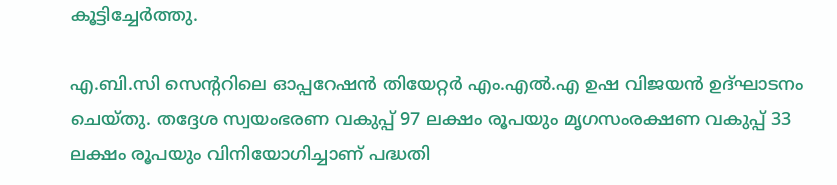കൂട്ടിച്ചേര്‍ത്തു.

എ.ബി.സി സെന്ററിലെ ഓപ്പറേഷന്‍ തിയേറ്റര്‍ എം.എല്‍.എ ഉഷ വിജയന്‍ ഉദ്ഘാടനം ചെയ്തു. തദ്ദേശ സ്വയംഭരണ വകുപ്പ് 97 ലക്ഷം രൂപയും മൃഗസംരക്ഷണ വകുപ്പ് 33 ലക്ഷം രൂപയും വിനിയോഗിച്ചാണ് പദ്ധതി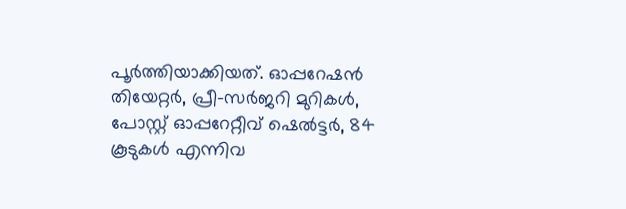പൂര്‍ത്തിയാക്കിയത്. ഓപ്പറേഷന്‍ തിയേറ്റര്‍, പ്രീ-സര്‍ജറി മുറികള്‍, പോസ്റ്റ് ഓപ്പറേറ്റീവ് ഷെല്‍ട്ടര്‍, 84 കൂടുകള്‍ എന്നിവ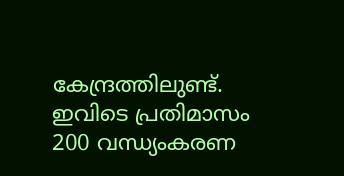കേന്ദ്രത്തിലുണ്ട്. ഇവിടെ പ്രതിമാസം 200 വന്ധ്യംകരണ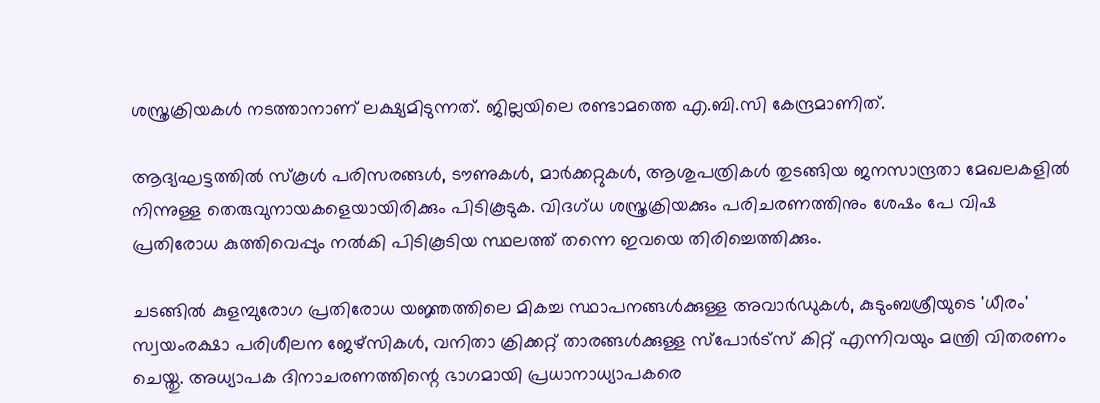ശസ്ത്രക്രിയകള്‍ നടത്താനാണ് ലക്ഷ്യമിടുന്നത്. ജില്ലയിലെ രണ്ടാമത്തെ എ.ബി.സി കേന്ദ്രമാണിത്.

ആദ്യഘട്ടത്തില്‍ സ്‌കൂള്‍ പരിസരങ്ങള്‍, ടൗണുകള്‍, മാര്‍ക്കറ്റുകള്‍, ആശുപത്രികള്‍ തുടങ്ങിയ ജനസാന്ദ്രതാ മേഖലകളില്‍ നിന്നുള്ള തെരുവുനായകളെയായിരിക്കും പിടികൂടുക. വിദഗ്ധ ശസ്ത്രക്രിയക്കും പരിചരണത്തിനും ശേഷം പേ വിഷ പ്രതിരോധ കുത്തിവെപ്പും നല്‍കി പിടികൂടിയ സ്ഥലത്ത് തന്നെ ഇവയെ തിരിച്ചെത്തിക്കും.

ചടങ്ങില്‍ കുളമ്പുരോഗ പ്രതിരോധ യജ്ഞത്തിലെ മികച്ച സ്ഥാപനങ്ങള്‍ക്കുള്ള അവാര്‍ഡുകള്‍, കുടുംബശ്രീയുടെ 'ധീരം' സ്വയംരക്ഷാ പരിശീലന ജേഴ്‌സികള്‍, വനിതാ ക്രിക്കറ്റ് താരങ്ങള്‍ക്കുള്ള സ്‌പോര്‍ട്‌സ് കിറ്റ് എന്നിവയും മന്ത്രി വിതരണം ചെയ്തു. അധ്യാപക ദിനാചരണത്തിന്റെ ഭാഗമായി പ്രധാനാധ്യാപകരെ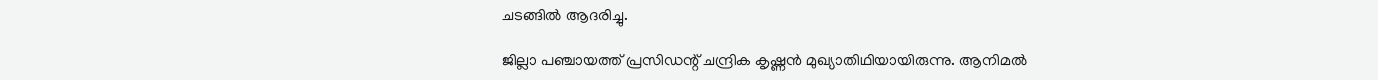ചടങ്ങില്‍ ആദരിച്ചു.

ജില്ലാ പഞ്ചായത്ത് പ്രസിഡന്റ് ചന്ദ്രിക കൃഷ്ണന്‍ മുഖ്യാതിഥിയായിരുന്നു. ആനിമല്‍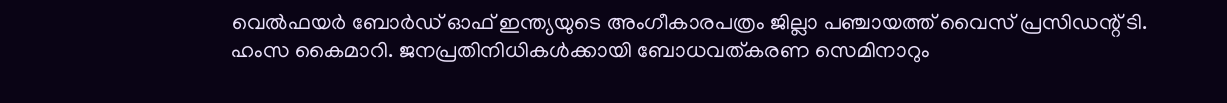വെല്‍ഫയര്‍ ബോര്‍ഡ് ഓഫ് ഇന്ത്യയുടെ അംഗീകാരപത്രം ജില്ലാ പഞ്ചായത്ത് വൈസ് പ്രസിഡന്റ് ടി. ഹംസ കൈമാറി. ജനപ്രതിനിധികള്‍ക്കായി ബോധവത്കരണ സെമിനാറും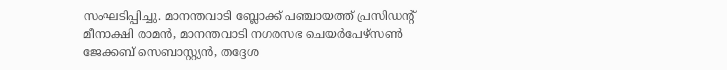സംഘടിപ്പിച്ചു. മാനന്തവാടി ബ്ലോക്ക് പഞ്ചായത്ത് പ്രസിഡന്റ് മീനാക്ഷി രാമന്‍, മാനന്തവാടി നഗരസഭ ചെയര്‍പേഴ്‌സണ്‍ ജേക്കബ് സെബാസ്റ്റ്യന്‍, തദ്ദേശ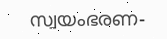സ്വയംഭരണ-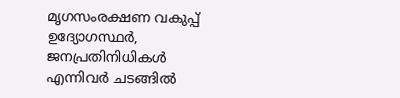മൃഗസംരക്ഷണ വകുപ്പ് ഉദ്യോഗസ്ഥര്‍, ജനപ്രതിനിധികള്‍ എന്നിവര്‍ ചടങ്ങില്‍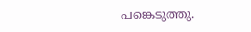പങ്കെടുത്തു.